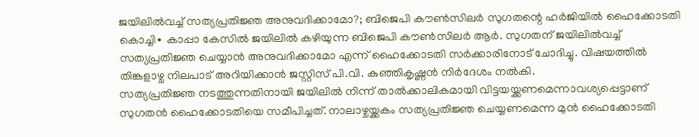ജയിലിൽവച്ച് സത്യപ്രതിജ്ഞ അനുവദിക്കാമോ?; ബിജെപി കൗൺസിലർ സുഗതന്റെ ഹർജിയിൽ ഹൈക്കോടതി
കൊച്ചി∙ കാപ്പാ കേസിൽ ജയിലിൽ കഴിയുന്ന ബിജെപി കൗൺസിലർ ആർ. സുഗതന് ജയിലിൽവച്ച് സത്യപ്രതിജ്ഞ ചെയ്യാൻ അനുവദിക്കാമോ എന്ന് ഹൈക്കോടതി സർക്കാരിനോട് ചോദിച്ചു. വിഷയത്തിൽ തിങ്കളാഴ്ച നിലപാട് അറിയിക്കാൻ ജസ്റ്റിസ് പി.വി. കുഞ്ഞികൃഷ്ണൻ നിർദേശം നൽകി.
സത്യപ്രതിജ്ഞ നടത്തുന്നതിനായി ജയിലിൽ നിന്ന് താൽക്കാലികമായി വിട്ടയയ്ക്കണമെന്നാവശ്യപ്പെട്ടാണ് സുഗതൻ ഹൈക്കോടതിയെ സമീപിച്ചത്. നാലാഴ്ചയ്ക്കകം സത്യപ്രതിജ്ഞ ചെയ്യണമെന്ന മുൻ ഹൈക്കോടതി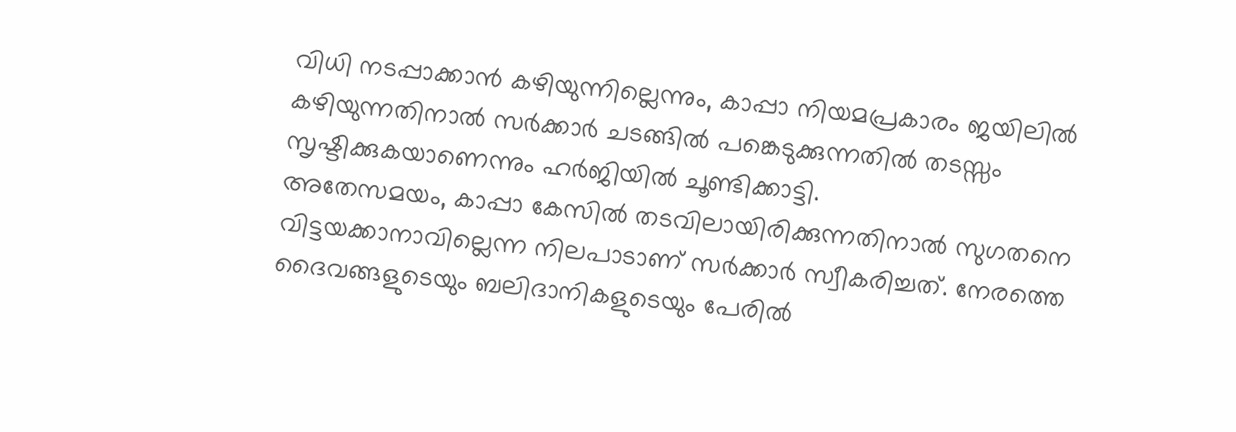വിധി നടപ്പാക്കാൻ കഴിയുന്നില്ലെന്നും, കാപ്പാ നിയമപ്രകാരം ജയിലിൽ കഴിയുന്നതിനാൽ സർക്കാർ ചടങ്ങിൽ പങ്കെടുക്കുന്നതിൽ തടസ്സം സൃഷ്ടിക്കുകയാണെന്നും ഹർജിയിൽ ചൂണ്ടിക്കാട്ടി.
അതേസമയം, കാപ്പാ കേസിൽ തടവിലായിരിക്കുന്നതിനാൽ സുഗതനെ വിട്ടയക്കാനാവില്ലെന്ന നിലപാടാണ് സർക്കാർ സ്വീകരിച്ചത്. നേരത്തെ ദൈവങ്ങളുടെയും ബലിദാനികളുടെയും പേരിൽ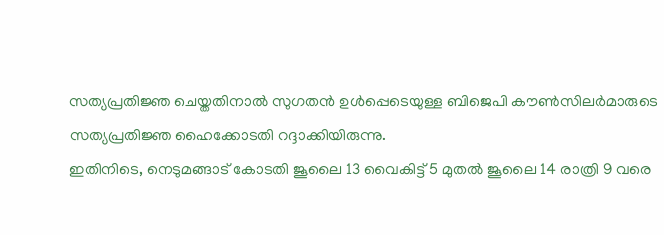സത്യപ്രതിജ്ഞ ചെയ്തതിനാൽ സുഗതൻ ഉൾപ്പെടെയുള്ള ബിജെപി കൗൺസിലർമാരുടെ സത്യപ്രതിജ്ഞ ഹൈക്കോടതി റദ്ദാക്കിയിരുന്നു.
ഇതിനിടെ, നെടുമങ്ങാട് കോടതി ജൂലൈ 13 വൈകിട്ട് 5 മുതൽ ജൂലൈ 14 രാത്രി 9 വരെ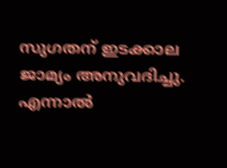സുഗതന് ഇടക്കാല ജാമ്യം അനുവദിച്ചു. എന്നാൽ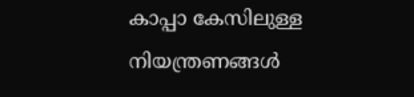കാപ്പാ കേസിലുള്ള നിയന്ത്രണങ്ങൾ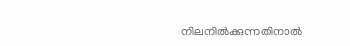നിലനിൽക്കുന്നതിനാൽ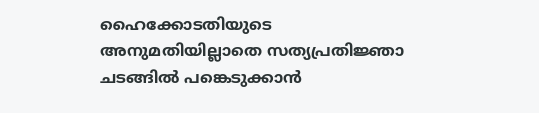ഹൈക്കോടതിയുടെ അനുമതിയില്ലാതെ സത്യപ്രതിജ്ഞാ ചടങ്ങിൽ പങ്കെടുക്കാൻ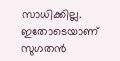സാധിക്കില്ല. ഇതോടെയാണ് സുഗതൻ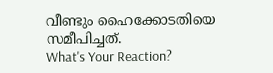വീണ്ടും ഹൈക്കോടതിയെ സമീപിച്ചത്.
What's Your Reaction?